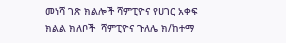መነሻ ገጽ ክልሎች ሻምፒዮና የሀገር አቀፍ ክልል ክለቦች  ሻምፒዮና ጉለሌ ክ/ከተማ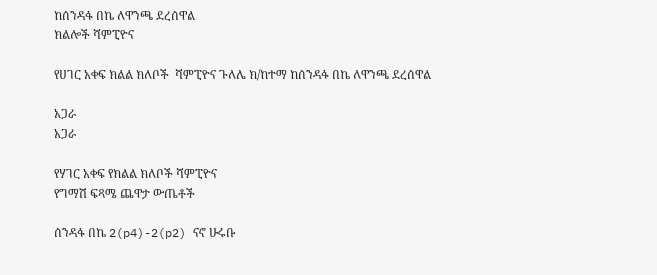ከሰንዳፋ በኬ ለዋንጫ ደረሰዋል
ክልሎች ሻምፒዮና

የሀገር አቀፍ ክልል ክለቦች  ሻምፒዮና ጉለሌ ክ/ከተማ ከሰንዳፋ በኬ ለዋንጫ ደረሰዋል

አጋራ
አጋራ

የሃገር አቀፍ የክልል ክለቦች ሻምፒዮና
የግማሽ ፍጻሜ ጨዋታ ውጤቶች

ሰንዳፋ በኬ 2(p4)-2(p2) ናኖ ሁሩቡ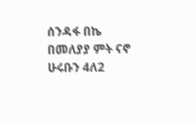ሰንዳፋ በኬ በመለያያ ምት ናኖ ሁሩቡን 4ለ2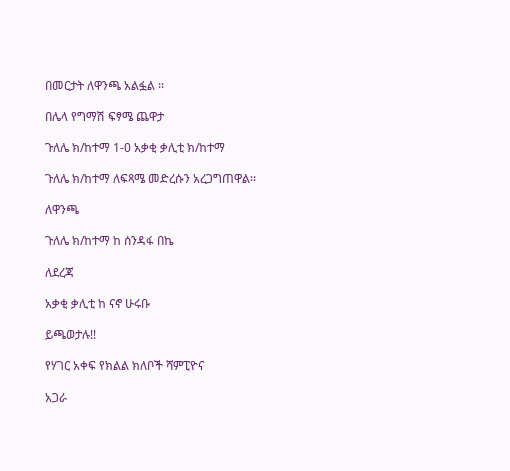በመርታት ለዋንጫ አልፏል ፡፡

በሌላ የግማሽ ፍፃሜ ጨዋታ

ጉለሌ ክ/ከተማ 1-0 አቃቂ ቃሊቲ ክ/ከተማ

ጉለሌ ክ/ከተማ ለፍጻሜ መድረሱን አረጋግጠዋል፡፡

ለዋንጫ

ጉለሌ ክ/ከተማ ከ ሰንዳፋ በኬ

ለደረጃ

አቃቂ ቃሊቲ ከ ናኖ ሁሩቡ

ይጫወታሉ!!

የሃገር አቀፍ የክልል ክለቦች ሻምፒዮና

አጋራ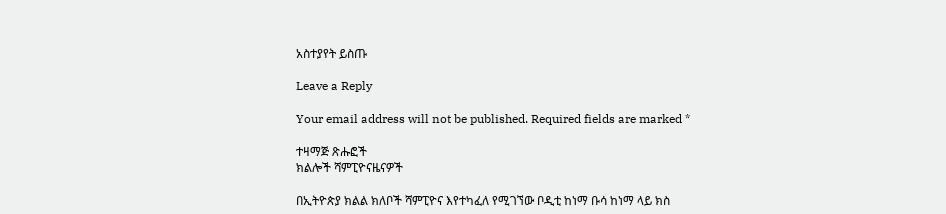አስተያየት ይስጡ

Leave a Reply

Your email address will not be published. Required fields are marked *

ተዛማጅ ጽሑፎች
ክልሎች ሻምፒዮናዜናዎች

በኢትዮጵያ ክልል ክለቦች ሻምፒዮና እየተካፈለ የሚገኘው ቦዲቲ ከነማ ቡሳ ከነማ ላይ ክስ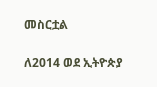መስርቷል

ለ2014 ወደ ኢትዮጵያ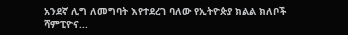አንደኛ ሊግ ለመግባት እየተደረገ ባለው የኢትዮጵያ ክልል ክለቦች ሻምፒዮና...